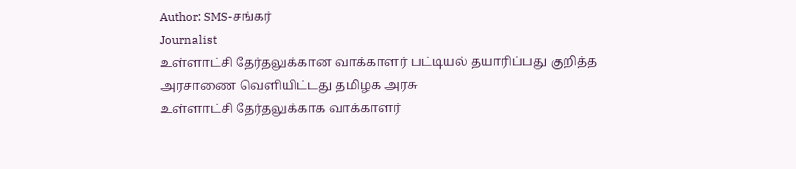Author: SMS-சங்கர்
Journalist
உள்ளாட்சி தேர்தலுக்கான வாக்காளர் பட்டியல் தயாரிப்பது குறித்த அரசாணை வெளியிட்டது தமிழக அரசு
உள்ளாட்சி தேர்தலுக்காக வாக்காளர்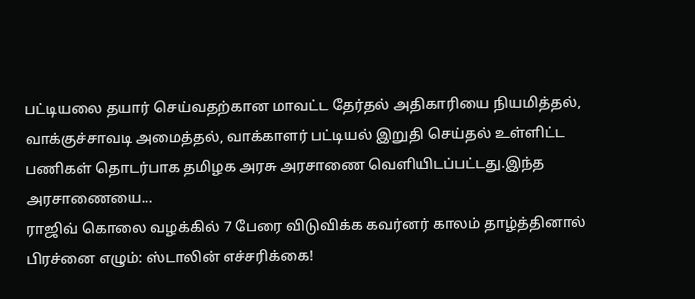பட்டியலை தயார் செய்வதற்கான மாவட்ட தேர்தல் அதிகாரியை நியமித்தல், வாக்குச்சாவடி அமைத்தல், வாக்காளர் பட்டியல் இறுதி செய்தல் உள்ளிட்ட பணிகள் தொடர்பாக தமிழக அரசு அரசாணை வெளியிடப்பட்டது.இந்த அரசாணையை...
ராஜிவ் கொலை வழக்கில் 7 பேரை விடுவிக்க கவர்னர் காலம் தாழ்த்தினால் பிரச்னை எழும்: ஸ்டாலின் எச்சரிக்கை!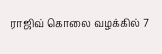ராஜிவ் கொலை வழக்கில் 7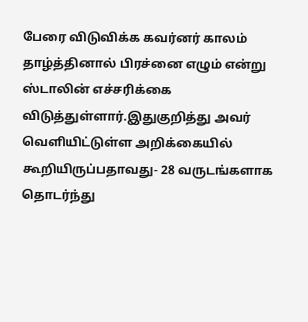பேரை விடுவிக்க கவர்னர் காலம் தாழ்த்தினால் பிரச்னை எழும் என்று ஸ்டாலின் எச்சரிக்கை விடுத்துள்ளார்.இதுகுறித்து அவர் வெளியிட்டுள்ள அறிக்கையில் கூறியிருப்பதாவது- 28 வருடங்களாக தொடர்ந்து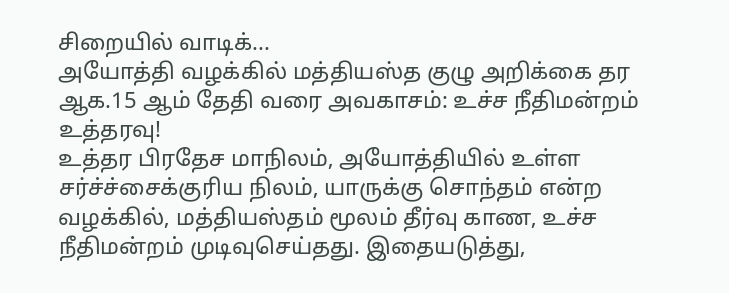சிறையில் வாடிக்...
அயோத்தி வழக்கில் மத்தியஸ்த குழு அறிக்கை தர ஆக.15 ஆம் தேதி வரை அவகாசம்: உச்ச நீதிமன்றம் உத்தரவு!
உத்தர பிரதேச மாநிலம், அயோத்தியில் உள்ள சர்ச்ச்சைக்குரிய நிலம், யாருக்கு சொந்தம் என்ற வழக்கில், மத்தியஸ்தம் மூலம் தீர்வு காண, உச்ச நீதிமன்றம் முடிவுசெய்தது. இதையடுத்து,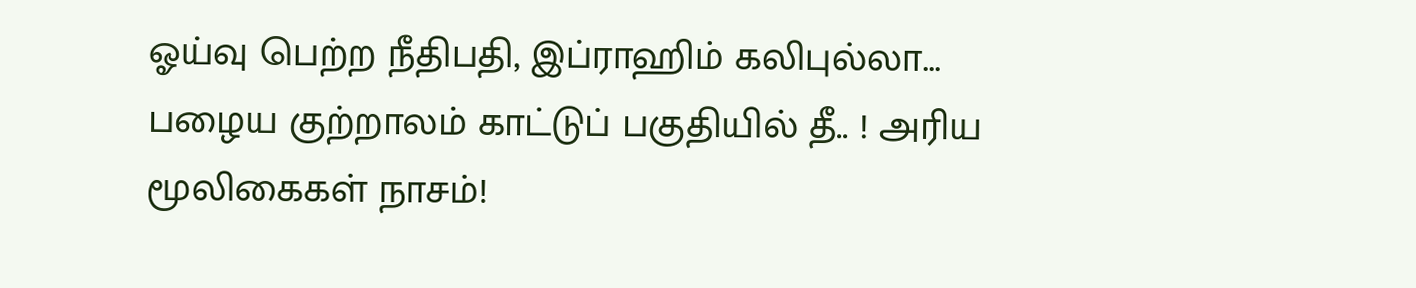ஓய்வு பெற்ற நீதிபதி, இப்ராஹிம் கலிபுல்லா...
பழைய குற்றாலம் காட்டுப் பகுதியில் தீ.. ! அரிய மூலிகைகள் நாசம்!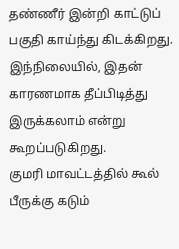தண்ணீர் இன்றி காட்டுப் பகுதி காய்ந்து கிடக்கிறது. இந்நிலையில், இதன் காரணமாக தீப்பிடித்து இருக்கலாம் என்று கூறப்படுகிறது.
குமரி மாவட்டத்தில் கூல் பீருக்கு கடும்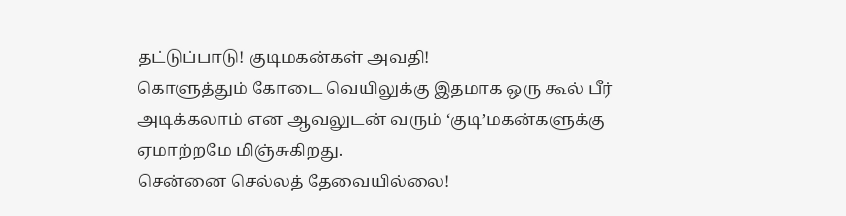தட்டுப்பாடு! குடிமகன்கள் அவதி!
கொளுத்தும் கோடை வெயிலுக்கு இதமாக ஒரு கூல் பீர் அடிக்கலாம் என ஆவலுடன் வரும் ‘குடி’மகன்களுக்கு ஏமாற்றமே மிஞ்சுகிறது.
சென்னை செல்லத் தேவையில்லை!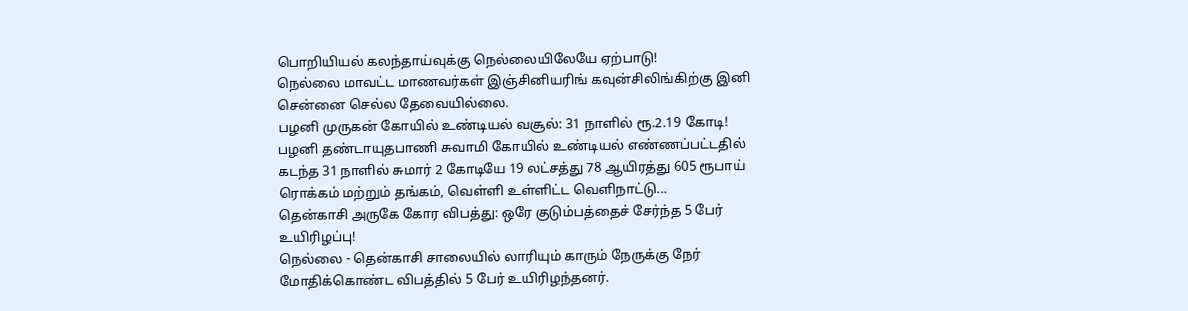பொறியியல் கலந்தாய்வுக்கு நெல்லையிலேயே ஏற்பாடு!
நெல்லை மாவட்ட மாணவர்கள் இஞ்சினியரிங் கவுன்சிலிங்கிற்கு இனி சென்னை செல்ல தேவையில்லை.
பழனி முருகன் கோயில் உண்டியல் வசூல்: 31 நாளில் ரூ.2.19 கோடி!
பழனி தண்டாயுதபாணி சுவாமி கோயில் உண்டியல் எண்ணப்பட்டதில் கடந்த 31 நாளில் சுமார் 2 கோடியே 19 லட்சத்து 78 ஆயிரத்து 605 ரூபாய் ரொக்கம் மற்றும் தங்கம், வெள்ளி உள்ளிட்ட வெளிநாட்டு...
தென்காசி அருகே கோர விபத்து: ஒரே குடும்பத்தைச் சேர்ந்த 5 பேர் உயிரிழப்பு!
நெல்லை - தென்காசி சாலையில் லாரியும் காரும் நேருக்கு நேர் மோதிக்கொண்ட விபத்தில் 5 பேர் உயிரிழந்தனர்.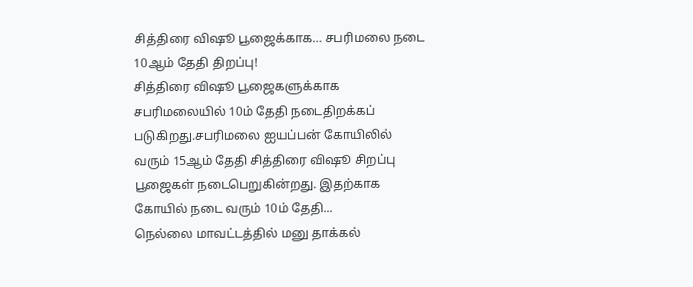சித்திரை விஷூ பூஜைக்காக… சபரிமலை நடை 10ஆம் தேதி திறப்பு!
சித்திரை விஷூ பூஜைகளுக்காக சபரிமலையில் 10ம் தேதி நடைதிறக்கப் படுகிறது.சபரிமலை ஐயப்பன் கோயிலில் வரும் 15ஆம் தேதி சித்திரை விஷூ சிறப்பு பூஜைகள் நடைபெறுகின்றது. இதற்காக கோயில் நடை வரும் 10ம் தேதி...
நெல்லை மாவட்டத்தில் மனு தாக்கல்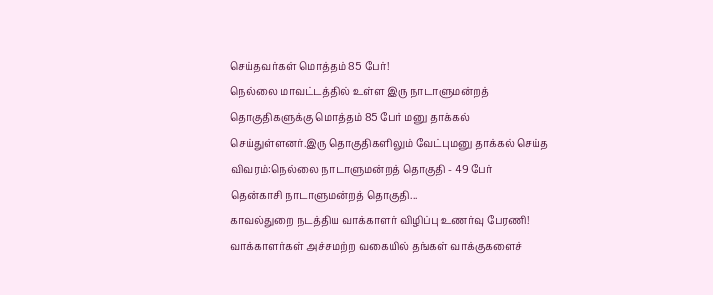செய்தவர்கள் மொத்தம் 85 பேர்!
நெல்லை மாவட்டத்தில் உள்ள இரு நாடாளுமன்றத் தொகுதிகளுக்கு மொத்தம் 85 பேர் மனு தாக்கல் செய்துள்ளனர்.இரு தொகுதிகளிலும் வேட்புமனு தாக்கல் செய்த விவரம்:நெல்லை நாடாளுமன்றத் தொகுதி - 49 பேர்
தென்காசி நாடாளுமன்றத் தொகுதி...
காவல்துறை நடத்திய வாக்காளர் விழிப்பு உணர்வு பேரணி!
வாக்காளர்கள் அச்சமற்ற வகையில் தங்கள் வாக்குகளைச்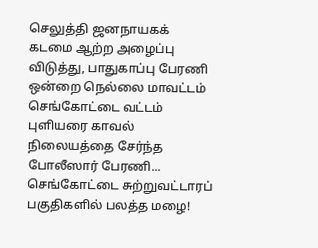செலுத்தி ஜனநாயகக் கடமை ஆற்ற அழைப்பு விடுத்து, பாதுகாப்பு பேரணி ஒன்றை நெல்லை மாவட்டம் செங்கோட்டை வட்டம் புளியரை காவல் நிலையத்தை சேர்ந்த போலீஸார் பேரணி...
செங்கோட்டை சுற்றுவட்டாரப் பகுதிகளில் பலத்த மழை!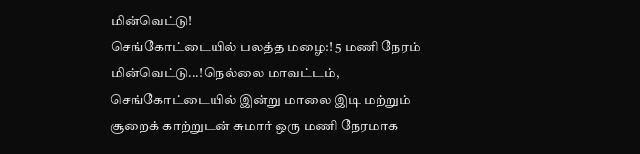மின்வெட்டு!
செங்கோட்டையில் பலத்த மழை:! 5 மணி நேரம் மின்வெட்டு...!நெல்லை மாவட்டம், செங்கோட்டையில் இன்று மாலை இடி மற்றும் சூறைக் காற்றுடன் சுமார் ஒரு மணி நேரமாக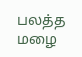பலத்த மழை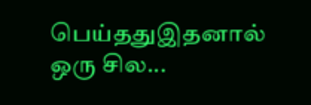பெய்ததுஇதனால் ஒரு சில...